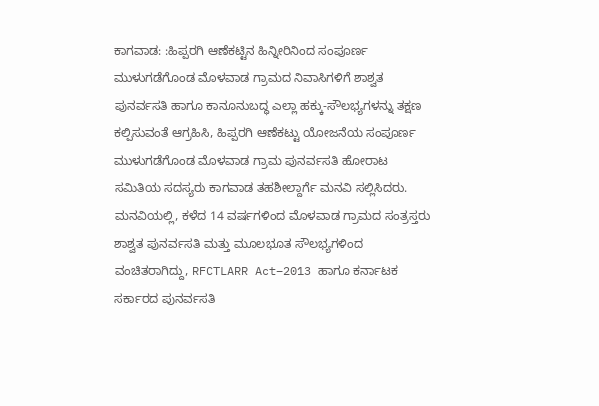ಕಾಗವಾಡ: :ಹಿಪ್ಪರಗಿ ಆಣೆಕಟ್ಟಿನ ಹಿನ್ನೀರಿನಿಂದ ಸಂಪೂರ್ಣ ಮುಳುಗಡೆಗೊಂಡ ಮೊಳವಾಡ ಗ್ರಾಮದ ನಿವಾಸಿಗಳಿಗೆ ಶಾಶ್ವತ ಪುನರ್ವಸತಿ ಹಾಗೂ ಕಾನೂನುಬದ್ಧ ಎಲ್ಲಾ ಹಕ್ಕು-ಸೌಲಭ್ಯಗಳನ್ನು ತಕ್ಷಣ ಕಲ್ಪಿಸುವಂತೆ ಆಗ್ರಹಿಸಿ, ಹಿಪ್ಪರಗಿ ಆಣೆಕಟ್ಟು ಯೋಜನೆಯ ಸಂಪೂರ್ಣ ಮುಳುಗಡೆಗೊಂಡ ಮೊಳವಾಡ ಗ್ರಾಮ ಪುನರ್ವಸತಿ ಹೋರಾಟ ಸಮಿತಿಯ ಸದಸ್ಯರು ಕಾಗವಾಡ ತಹಶೀಲ್ದಾರ್ಗೆ ಮನವಿ ಸಲ್ಲಿಸಿದರು.
ಮನವಿಯಲ್ಲಿ, ಕಳೆದ 14 ವರ್ಷಗಳಿಂದ ಮೊಳವಾಡ ಗ್ರಾಮದ ಸಂತ್ರಸ್ತರು ಶಾಶ್ವತ ಪುನರ್ವಸತಿ ಮತ್ತು ಮೂಲಭೂತ ಸೌಲಭ್ಯಗಳಿಂದ ವಂಚಿತರಾಗಿದ್ದು, RFCTLARR Act–2013 ಹಾಗೂ ಕರ್ನಾಟಕ ಸರ್ಕಾರದ ಪುನರ್ವಸತಿ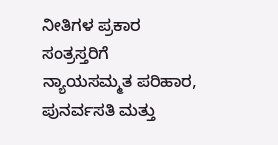ನೀತಿಗಳ ಪ್ರಕಾರ ಸಂತ್ರಸ್ತರಿಗೆ ನ್ಯಾಯಸಮ್ಮತ ಪರಿಹಾರ, ಪುನರ್ವಸತಿ ಮತ್ತು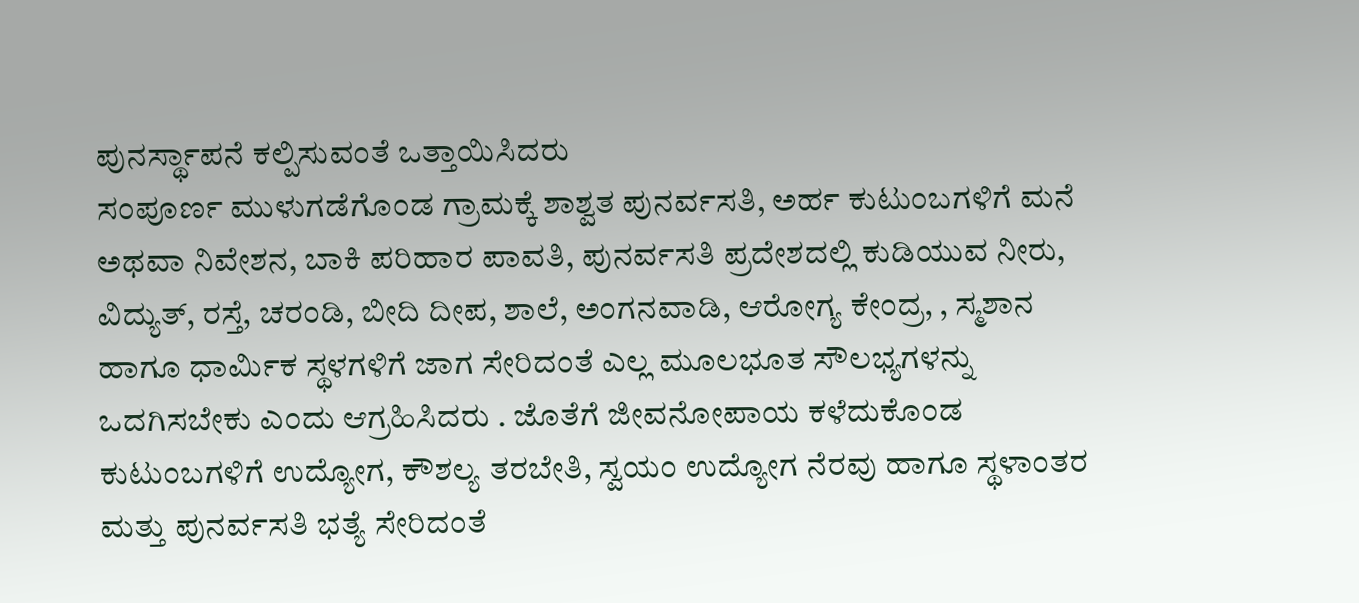ಪುನರ್ಸ್ಥಾಪನೆ ಕಲ್ಪಿಸುವಂತೆ ಒತ್ತಾಯಿಸಿದರು
ಸಂಪೂರ್ಣ ಮುಳುಗಡೆಗೊಂಡ ಗ್ರಾಮಕ್ಕೆ ಶಾಶ್ವತ ಪುನರ್ವಸತಿ, ಅರ್ಹ ಕುಟುಂಬಗಳಿಗೆ ಮನೆ ಅಥವಾ ನಿವೇಶನ, ಬಾಕಿ ಪರಿಹಾರ ಪಾವತಿ, ಪುನರ್ವಸತಿ ಪ್ರದೇಶದಲ್ಲಿ ಕುಡಿಯುವ ನೀರು, ವಿದ್ಯುತ್, ರಸ್ತೆ, ಚರಂಡಿ, ಬೀದಿ ದೀಪ, ಶಾಲೆ, ಅಂಗನವಾಡಿ, ಆರೋಗ್ಯ ಕೇಂದ್ರ, , ಸ್ಮಶಾನ ಹಾಗೂ ಧಾರ್ಮಿಕ ಸ್ಥಳಗಳಿಗೆ ಜಾಗ ಸೇರಿದಂತೆ ಎಲ್ಲ ಮೂಲಭೂತ ಸೌಲಭ್ಯಗಳನ್ನು ಒದಗಿಸಬೇಕು ಎಂದು ಆಗ್ರಹಿಸಿದರು . ಜೊತೆಗೆ ಜೀವನೋಪಾಯ ಕಳೆದುಕೊಂಡ ಕುಟುಂಬಗಳಿಗೆ ಉದ್ಯೋಗ, ಕೌಶಲ್ಯ ತರಬೇತಿ, ಸ್ವಯಂ ಉದ್ಯೋಗ ನೆರವು ಹಾಗೂ ಸ್ಥಳಾಂತರ ಮತ್ತು ಪುನರ್ವಸತಿ ಭತ್ಯೆ ಸೇರಿದಂತೆ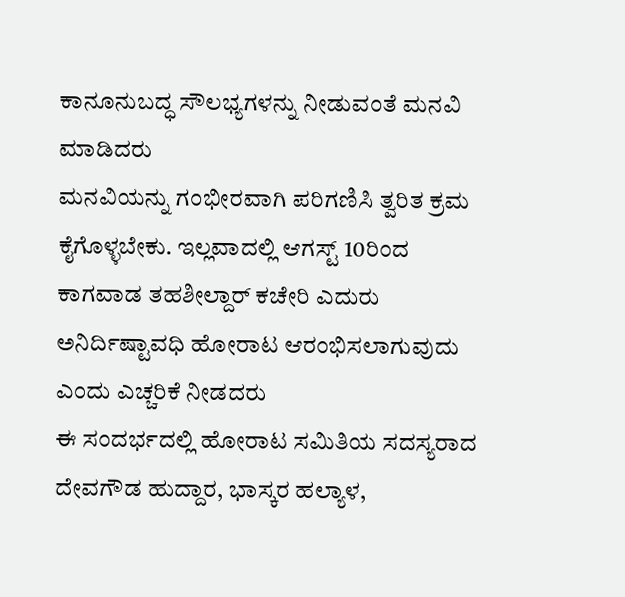ಕಾನೂನುಬದ್ಧ ಸೌಲಭ್ಯಗಳನ್ನು ನೀಡುವಂತೆ ಮನವಿ ಮಾಡಿದರು
ಮನವಿಯನ್ನು ಗಂಭೀರವಾಗಿ ಪರಿಗಣಿಸಿ ತ್ವರಿತ ಕ್ರಮ ಕೈಗೊಳ್ಳಬೇಕು. ಇಲ್ಲವಾದಲ್ಲಿ ಆಗಸ್ಟ್ 10ರಿಂದ ಕಾಗವಾಡ ತಹಶೀಲ್ದಾರ್ ಕಚೇರಿ ಎದುರು ಅನಿರ್ದಿಷ್ಟಾವಧಿ ಹೋರಾಟ ಆರಂಭಿಸಲಾಗುವುದು ಎಂದು ಎಚ್ಚರಿಕೆ ನೀಡದರು
ಈ ಸಂದರ್ಭದಲ್ಲಿ ಹೋರಾಟ ಸಮಿತಿಯ ಸದಸ್ಯರಾದ ದೇವಗೌಡ ಹುದ್ದಾರ, ಭಾಸ್ಕರ ಹಲ್ಯಾಳ,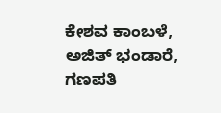ಕೇಶವ ಕಾಂಬಳೆ, ಅಜಿತ್ ಭಂಡಾರೆ, ಗಣಪತಿ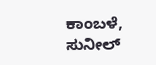ಕಾಂಬಳೆ, ಸುನೀಲ್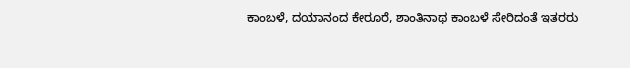ಕಾಂಬಳೆ, ದಯಾನಂದ ಕೇರೂರೆ, ಶಾಂತಿನಾಥ ಕಾಂಬಳೆ ಸೇರಿದಂತೆ ಇತರರು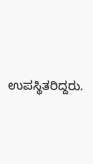ಉಪಸ್ಥಿತರಿದ್ದರು.